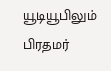யூடியூபிலும் பிரதமர்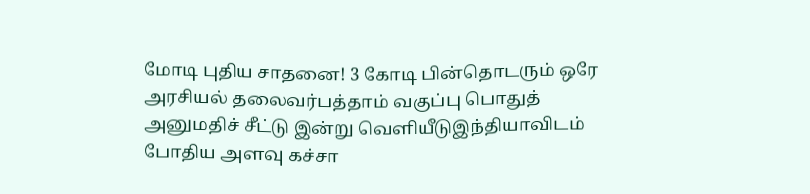மோடி புதிய சாதனை! 3 கோடி பின்தொடரும் ஒரே அரசியல் தலைவர்பத்தாம் வகுப்பு பொதுத் அனுமதிச் சீட்டு இன்று வெளியீடுஇந்தியாவிடம் போதிய அளவு கச்சா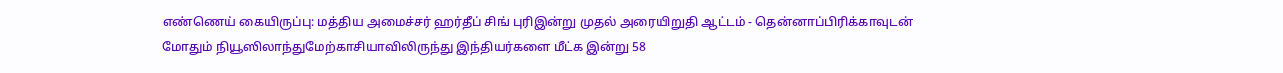எண்ணெய் கையிருப்பு: மத்திய அமைச்சர் ஹர்தீப் சிங் புரிஇன்று முதல் அரையிறுதி ஆட்டம் - தென்னாப்பிரிக்காவுடன் மோதும் நியூஸிலாந்துமேற்காசியாவிலிருந்து இந்தியர்களை மீட்க இன்று 58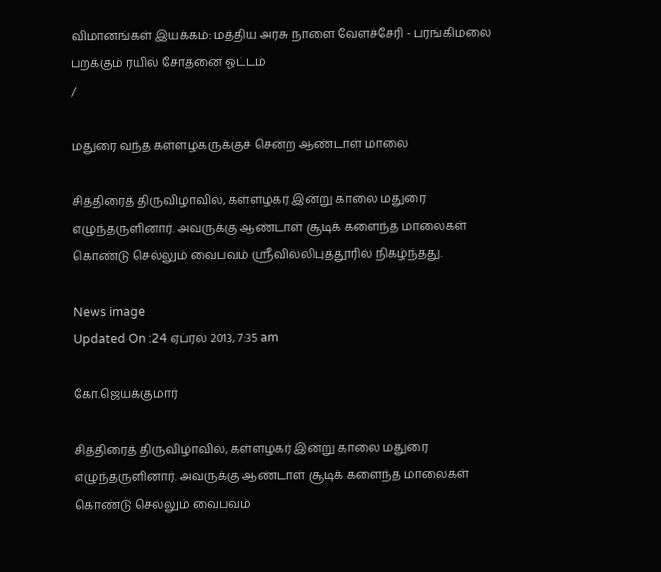விமானங்கள் இயக்கம்: மத்திய அரசு நாளை வேளச்சேரி - பரங்கிமலை பறக்கும் ரயில் சோதனை ஓட்டம்
/

மதுரை வந்த கள்ளழகருக்குச் சென்ற ஆண்டாள் மாலை

சித்திரைத் திருவிழாவில், கள்ளழகர் இன்று காலை மதுரை  எழுந்தருளினார். அவருக்கு ஆண்டாள் சூடிக் களைந்த மாலைகள் கொண்டு செல்லும் வைபவம் ஸ்ரீவில்லிபுத்தூரில் நிகழ்ந்தது.

News image
Updated On :24 ஏப்ரல் 2013, 7:35 am

கோ.ஜெயக்குமார்

சித்திரைத் திருவிழாவில், கள்ளழகர் இன்று காலை மதுரை  எழுந்தருளினார். அவருக்கு ஆண்டாள் சூடிக் களைந்த மாலைகள் கொண்டு செல்லும் வைபவம்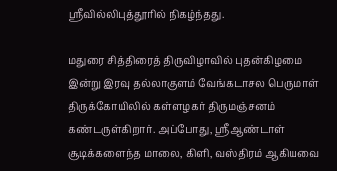ஸ்ரீவில்லிபுத்தூரில் நிகழ்ந்தது.

மதுரை சித்திரைத் திருவிழாவில் புதன்கிழமை இன்று இரவு தல்லாகுளம் வேங்கடாசல பெருமாள் திருக்கோயிலில் கள்ளழகர் திருமஞ்சனம் கண்டருள்கிறார். அப்போது, ஸ்ரீஆண்டாள் சூடிக்களைந்த மாலை, கிளி, வஸ்திரம் ஆகியவை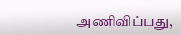அணிவிப்பது,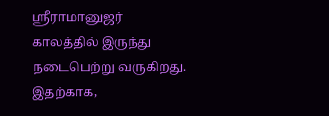ஸ்ரீராமானுஜர் காலத்தில் இருந்து நடைபெற்று வருகிறது. இதற்காக,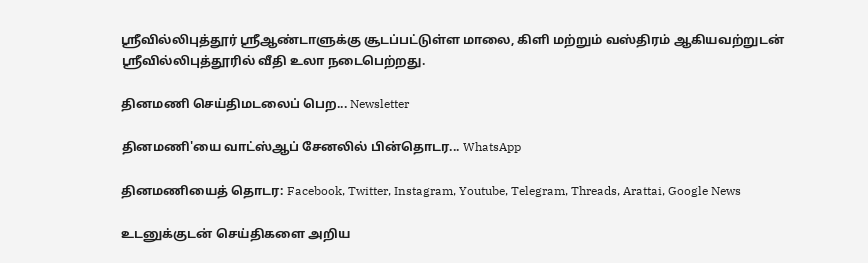ஸ்ரீவில்லிபுத்தூர் ஸ்ரீஆண்டாளுக்கு சூடப்பட்டுள்ள மாலை, கிளி மற்றும் வஸ்திரம் ஆகியவற்றுடன் ஸ்ரீவில்லிபுத்தூரில் வீதி உலா நடைபெற்றது.

தினமணி செய்திமடலைப் பெற... Newsletter

தினமணி'யை வாட்ஸ்ஆப் சேனலில் பின்தொடர... WhatsApp

தினமணியைத் தொடர: Facebook, Twitter, Instagram, Youtube, Telegram, Threads, Arattai, Google News

உடனுக்குடன் செய்திகளை அறிய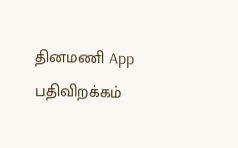தினமணி App பதிவிறக்கம்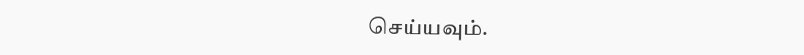செய்யவும்.